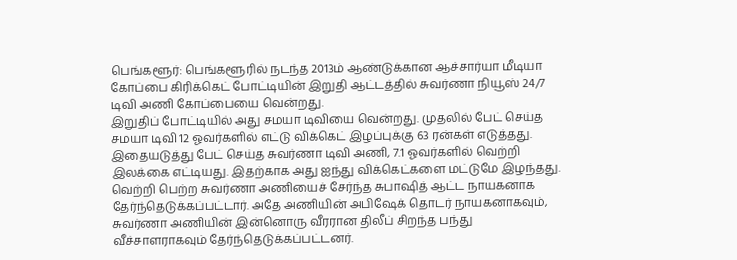பெங்களூர்: பெங்களூரில் நடந்த 2013ம் ஆண்டுக்கான ஆச்சார்யா மீடியா கோப்பை கிரிக்கெட் போட்டியின் இறுதி ஆட்டத்தில் சுவர்ணா நியூஸ் 24/7 டிவி அணி கோப்பையை வென்றது.
இறுதிப் போட்டியில் அது சமயா டிவியை வென்றது. முதலில் பேட் செய்த சமயா டிவி 12 ஓவர்களில் எட்டு விக்கெட் இழப்புக்கு 63 ரன்கள் எடுத்தது. இதையடுத்து பேட் செய்த சுவர்ணா டிவி அணி, 7.1 ஓவர்களில் வெற்றி இலக்கை எட்டியது. இதற்காக அது ஐந்து விக்கெட்களை மட்டுமே இழந்தது.
வெற்றி பெற்ற சுவர்ணா அணியைச் சேர்ந்த சுபாஷித் ஆட்ட நாயகனாக தேர்ந்தெடுக்கப்பட்டார். அதே அணியின் அபிஷேக் தொடர் நாயகனாகவும், சுவர்ணா அணியின் இன்னொரு வீரரான திலீப் சிறந்த பந்து வீச்சாளராகவும் தேர்ந்தெடுக்கப்பட்டனர்.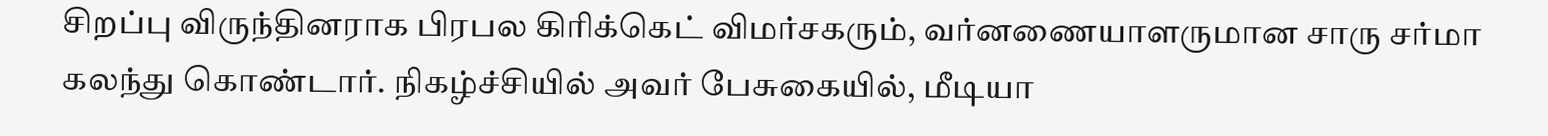சிறப்பு விருந்தினராக பிரபல கிரிக்கெட் விமர்சகரும், வர்னணையாளருமான சாரு சர்மா கலந்து கொண்டார். நிகழ்ச்சியில் அவர் பேசுகையில், மீடியா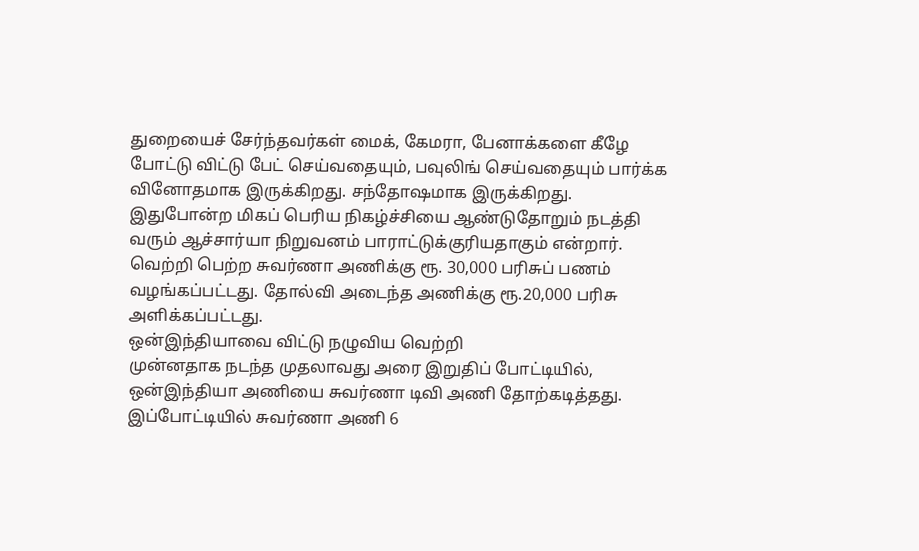துறையைச் சேர்ந்தவர்கள் மைக், கேமரா, பேனாக்களை கீழே போட்டு விட்டு பேட் செய்வதையும், பவுலிங் செய்வதையும் பார்க்க வினோதமாக இருக்கிறது. சந்தோஷமாக இருக்கிறது.
இதுபோன்ற மிகப் பெரிய நிகழ்ச்சியை ஆண்டுதோறும் நடத்தி வரும் ஆச்சார்யா நிறுவனம் பாராட்டுக்குரியதாகும் என்றார்.
வெற்றி பெற்ற சுவர்ணா அணிக்கு ரூ. 30,000 பரிசுப் பணம் வழங்கப்பட்டது. தோல்வி அடைந்த அணிக்கு ரூ.20,000 பரிசு அளிக்கப்பட்டது.
ஒன்இந்தியாவை விட்டு நழுவிய வெற்றி
முன்னதாக நடந்த முதலாவது அரை இறுதிப் போட்டியில், ஒன்இந்தியா அணியை சுவர்ணா டிவி அணி தோற்கடித்தது. இப்போட்டியில் சுவர்ணா அணி 6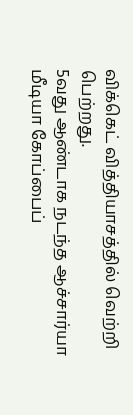விக்கெட் வித்தியாசத்தில் வெற்றி பெற்றது.
5வது ஆண்டாக நடந்த ஆச்சார்யா மீடியா கோப்பைப்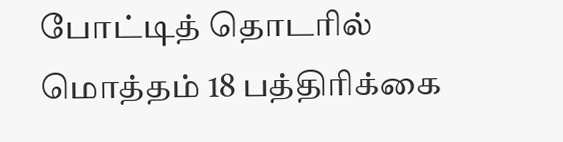போட்டித் தொடரில் மொத்தம் 18 பத்திரிக்கை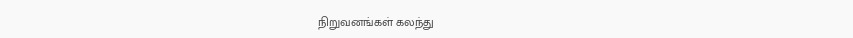நிறுவனங்கள் கலந்து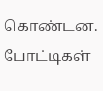கொண்டன. போட்டிகள்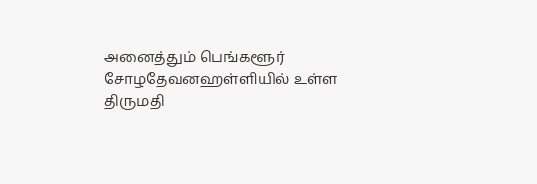அனைத்தும் பெங்களூர் சோழதேவனஹள்ளியில் உள்ள திருமதி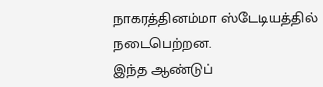நாகரத்தினம்மா ஸ்டேடியத்தில் நடைபெற்றன.
இந்த ஆண்டுப்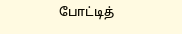போட்டித்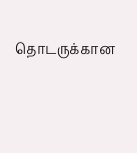தொடருக்கான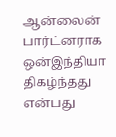ஆன்லைன் பார்ட்னராக ஒன்இந்தியா திகழ்ந்தது என்பது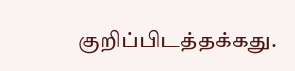குறிப்பிடத்தக்கது.